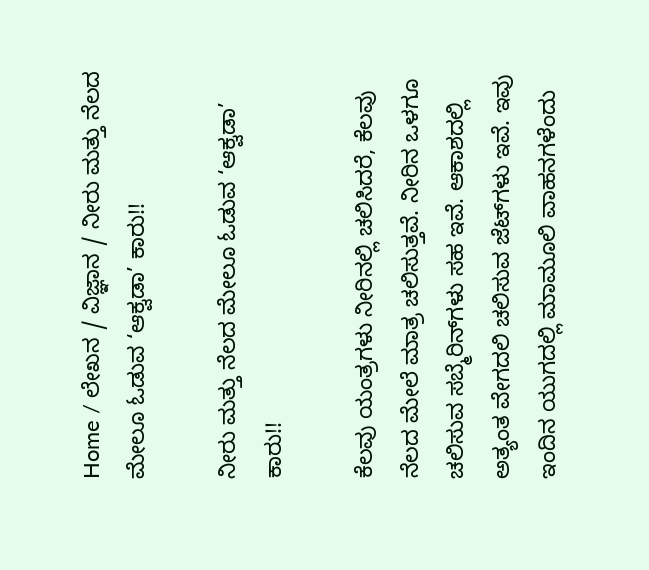Home / ಲೇಖನ / ವಿಜ್ಞಾನ / ನೀರು ಮತ್ತು ನೆಲದ ಮೇಲೂ ಓಡುವ ‘ಆಕ್ವಡಾ’ ಕಾರು!!

ನೀರು ಮತ್ತು ನೆಲದ ಮೇಲೂ ಓಡುವ ‘ಆಕ್ವಡಾ’ ಕಾರು!!

ಕೆಲವು ಯಂತ್ರಗಳು ನೀರಿನಲ್ಲಿ ಚಲಿಸಿದರೆ, ಕೆಲವು ನೆಲದ ಮೇಲೆ ಮಾತ್ರ ಚಲಿಸುತ್ತವೆ. ನೀರಿನ ಒಳಗೂ ಚಲಿಸುವ ಸಬ್ಮೆರಿನ್‌ಗಳು ಸಹ ಇವೆ. ಆಕಾಶದಲ್ಲಿ ಅತ್ಯಂತ ವೇಗದಲಿ ಚಲಿಸುವ ಜೆಟ್‌ಗಳು ಇವೆ. ಇವು ಇಂದಿನ ಯುಗದಲ್ಲಿ ಮಾಮೂಲಿ ವಾಹನಗಳೆಂದು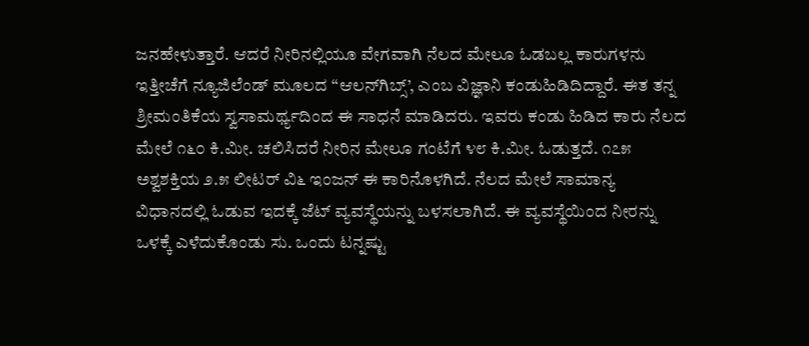ಜನಹೇಳುತ್ತಾರೆ. ಆದರೆ ನೀರಿನಲ್ಲಿಯೂ ವೇಗವಾಗಿ ನೆಲದ ಮೇಲೂ ಓಡಬಲ್ಲ ಕಾರುಗಳನು ಇತ್ತೀಚೆಗೆ ನ್ಯೂಜಿಲೆಂಡ್ ಮೂಲದ “ಆಲನ್‌ಗಿಬ್ಸ್’, ಎಂಬ ವಿಜ್ಞಾನಿ ಕಂಡುಹಿಡಿದಿದ್ದಾರೆ. ಈತ ತನ್ನ ಶ್ರೀಮಂತಿಕೆಯ ಸ್ವಸಾಮರ್ಥ್ಯದಿಂದ ಈ ಸಾಧನೆ ಮಾಡಿದರು. ಇವರು ಕಂಡು ಹಿಡಿದ ಕಾರು ನೆಲದ ಮೇಲೆ ೧೬೦ ಕಿ.ಮೀ. ಚಲಿಸಿದರೆ ನೀರಿನ ಮೇಲೂ ಗಂಟೆಗೆ ೪೮ ಕಿ.ಮೀ. ಓಡುತ್ತದೆ. ೧೭೫ ಅಶ್ವಶಕ್ತಿಯ ೨.೫ ಲೀಟರ್ ವಿ೬ ಇಂಜನ್ ಈ ಕಾರಿನೊಳಗಿದೆ. ನೆಲದ ಮೇಲೆ ಸಾಮಾನ್ಯ ವಿಧಾನದಲ್ಲಿ ಓಡುವ ಇದಕ್ಕೆ ಜೆಟ್ ವ್ಯವಸ್ಥೆಯನ್ನು ಬಳಸಲಾಗಿದೆ. ಈ ವ್ಯವಸ್ಥೆಯಿಂದ ನೀರನ್ನು ಒಳಕ್ಕೆ ಎಳೆದುಕೊಂಡು ಸು. ಒಂದು ಟನ್ನಷ್ಟು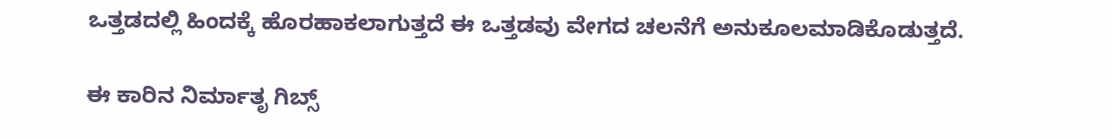ಒತ್ತಡದಲ್ಲಿ ಹಿಂದಕ್ಕೆ ಹೊರಹಾಕಲಾಗುತ್ತದೆ ಈ ಒತ್ತಡವು ವೇಗದ ಚಲನೆಗೆ ಅನುಕೂಲಮಾಡಿಕೊಡುತ್ತದೆ.

ಈ ಕಾರಿನ ನಿರ್ಮಾತೃ ಗಿಬ್ಸ್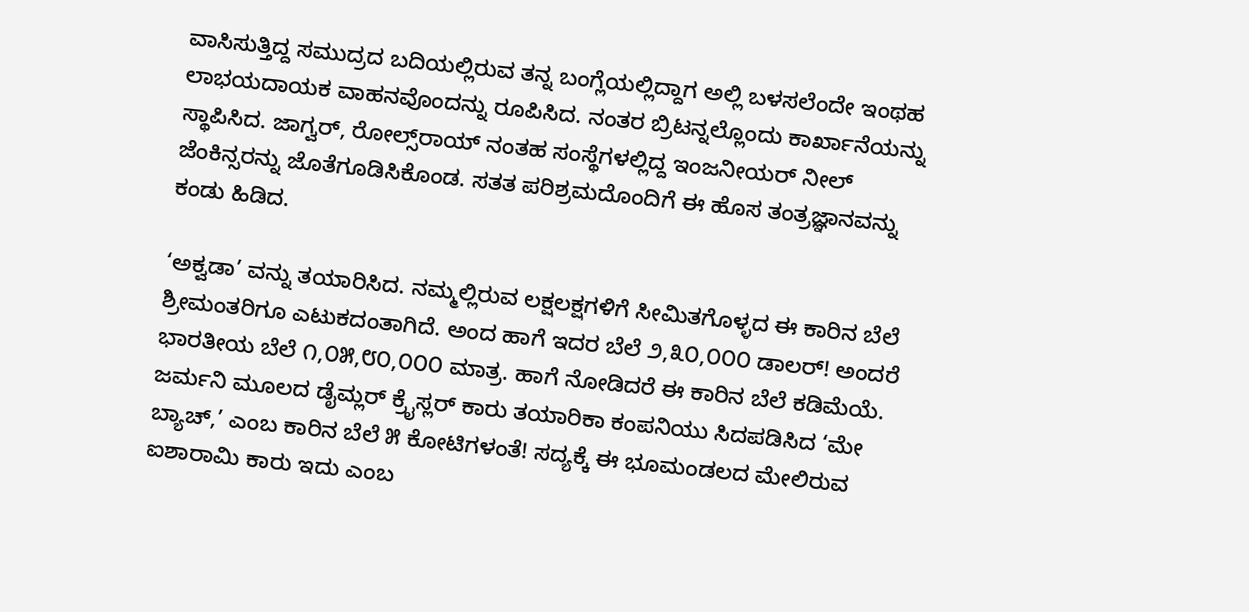ವಾಸಿಸುತ್ತಿದ್ದ ಸಮುದ್ರದ ಬದಿಯಲ್ಲಿರುವ ತನ್ನ ಬಂಗ್ಲೆಯಲ್ಲಿದ್ದಾಗ ಅಲ್ಲಿ ಬಳಸಲೆಂದೇ ಇಂಥಹ ಲಾಭಯದಾಯಕ ವಾಹನವೊಂದನ್ನು ರೂಪಿಸಿದ. ನಂತರ ಬ್ರಿಟನ್ನಲ್ಲೊಂದು ಕಾರ್ಖಾನೆಯನ್ನು ಸ್ಥಾಪಿಸಿದ. ಜಾಗ್ವರ್, ರೋಲ್ಸ್‌ರಾಯ್ ನಂತಹ ಸಂಸ್ಥೆಗಳಲ್ಲಿದ್ದ ಇಂಜನೀಯರ್ ನೀಲ್ ಜೆಂಕಿನ್ಸರನ್ನು ಜೊತೆಗೂಡಿಸಿಕೊಂಡ. ಸತತ ಪರಿಶ್ರಮದೊಂದಿಗೆ ಈ ಹೊಸ ತಂತ್ರಜ್ಞಾನವನ್ನು ಕಂಡು ಹಿಡಿದ.

‘ಅಕ್ವಡಾ’ ವನ್ನು ತಯಾರಿಸಿದ. ನಮ್ಮಲ್ಲಿರುವ ಲಕ್ಷಲಕ್ಷಗಳಿಗೆ ಸೀಮಿತಗೊಳ್ಳದ ಈ ಕಾರಿನ ಬೆಲೆ ಶ್ರೀಮಂತರಿಗೂ ಎಟುಕದಂತಾಗಿದೆ. ಅಂದ ಹಾಗೆ ಇದರ ಬೆಲೆ ೨,೩೦,೦೦೦ ಡಾಲರ್! ಅಂದರೆ ಭಾರತೀಯ ಬೆಲೆ ೧,೦೫,೮೦,೦೦೦ ಮಾತ್ರ. ಹಾಗೆ ನೋಡಿದರೆ ಈ ಕಾರಿನ ಬೆಲೆ ಕಡಿಮೆಯೆ. ಜರ್ಮನಿ ಮೂಲದ ಡೈಮ್ಲರ್ ಕ್ರೈಸ್ಲರ್ ಕಾರು ತಯಾರಿಕಾ ಕಂಪನಿಯು ಸಿದಪಡಿಸಿದ ‘ಮೇ ಬ್ಯಾಚ್,’ ಎಂಬ ಕಾರಿನ ಬೆಲೆ ೫ ಕೋಟಿಗಳಂತೆ! ಸದ್ಯಕ್ಕೆ ಈ ಭೂಮಂಡಲದ ಮೇಲಿರುವ ಐಶಾರಾಮಿ ಕಾರು ಇದು ಎಂಬ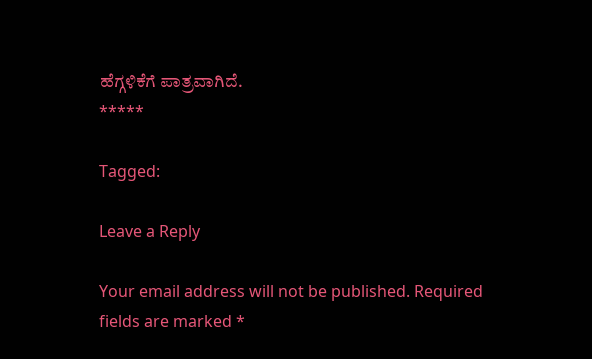ಹೆಗ್ಗಳಿಕೆಗೆ ಪಾತ್ರವಾಗಿದೆ.
*****

Tagged:

Leave a Reply

Your email address will not be published. Required fields are marked *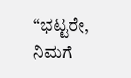“ಭಟ್ಟರೇ, ನಿಮಗೆ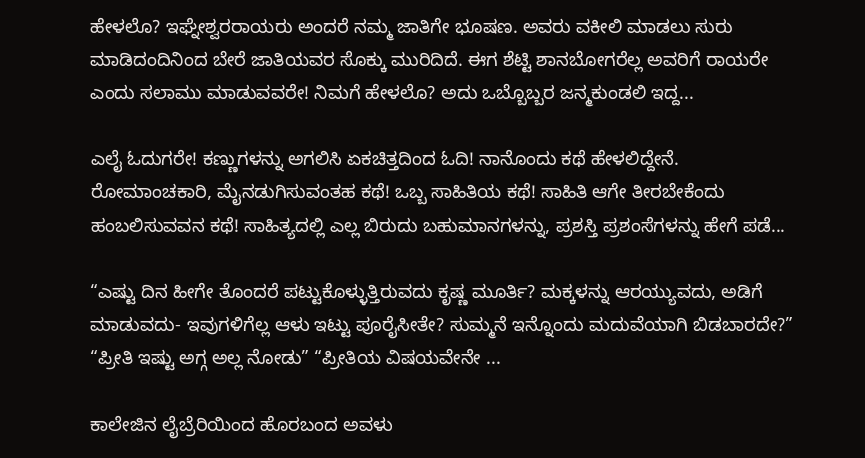ಹೇಳಲೊ? ಇಘ್ನೇಶ್ವರರಾಯರು ಅಂದರೆ ನಮ್ಮ ಜಾತಿಗೇ ಭೂಷಣ. ಅವರು ವಕೀಲಿ ಮಾಡಲು ಸುರು ಮಾಡಿದಂದಿನಿಂದ ಬೇರೆ ಜಾತಿಯವರ ಸೊಕ್ಕು ಮುರಿದಿದೆ. ಈಗ ಶೆಟ್ಟಿ ಶಾನಬೋಗರೆಲ್ಲ ಅವರಿಗೆ ರಾಯರೇ ಎಂದು ಸಲಾಮು ಮಾಡುವವರೇ! ನಿಮಗೆ ಹೇಳಲೊ? ಅದು ಒಬ್ಬೊಬ್ಬರ ಜನ್ಮಕುಂಡಲಿ ಇದ್ದ...

ಎಲೈ ಓದುಗರೇ! ಕಣ್ಣುಗಳನ್ನು ಅಗಲಿಸಿ ಏಕಚಿತ್ತದಿಂದ ಓದಿ! ನಾನೊಂದು ಕಥೆ ಹೇಳಲಿದ್ದೇನೆ. ರೋಮಾಂಚಕಾರಿ, ಮೈನಡುಗಿಸುವಂತಹ ಕಥೆ! ಒಬ್ಬ ಸಾಹಿತಿಯ ಕಥೆ! ಸಾಹಿತಿ ಆಗೇ ತೀರಬೇಕೆಂದು ಹಂಬಲಿಸುವವನ ಕಥೆ! ಸಾಹಿತ್ಯದಲ್ಲಿ ಎಲ್ಲ ಬಿರುದು ಬಹುಮಾನಗಳನ್ನು, ಪ್ರಶಸ್ತಿ ಪ್ರಶಂಸೆಗಳನ್ನು ಹೇಗೆ ಪಡೆ...

“ಎಷ್ಟು ದಿನ ಹೀಗೇ ತೊಂದರೆ ಪಟ್ಟುಕೊಳ್ಳುತ್ತಿರುವದು ಕೃಷ್ಣ ಮೂರ್ತಿ? ಮಕ್ಕಳನ್ನು ಆರಯ್ಯುವದು, ಅಡಿಗೆ ಮಾಡುವದು- ಇವುಗಳಿಗೆಲ್ಲ ಆಳು ಇಟ್ಟು ಪೂರೈಸೀತೇ? ಸುಮ್ಮನೆ ಇನ್ನೊಂದು ಮದುವೆಯಾಗಿ ಬಿಡಬಾರದೇ?” “ಪ್ರೀತಿ ಇಷ್ಟು ಅಗ್ಗ ಅಲ್ಲ ನೋಡು” “ಪ್ರೀತಿಯ ವಿಷಯವೇನೇ ...

ಕಾಲೇಜಿನ ಲೈಬ್ರೆರಿಯಿಂದ ಹೊರಬಂದ ಅವಳು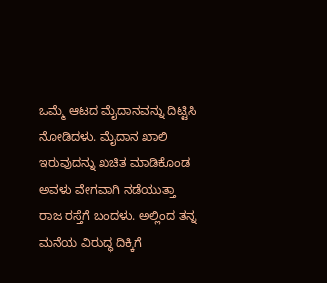ಒಮ್ಮೆ ಆಟದ ಮೈದಾನವನ್ನು ದಿಟ್ಟಿಸಿ ನೋಡಿದಳು. ಮೈದಾನ ಖಾಲಿ ಇರುವುದನ್ನು ಖಚಿತ ಮಾಡಿಕೊಂಡ ಅವಳು ವೇಗವಾಗಿ ನಡೆಯುತ್ತಾ ರಾಜ ರಸ್ತೆಗೆ ಬಂದಳು. ಅಲ್ಲಿಂದ ತನ್ನ ಮನೆಯ ವಿರುದ್ಧ ದಿಕ್ಕಿಗೆ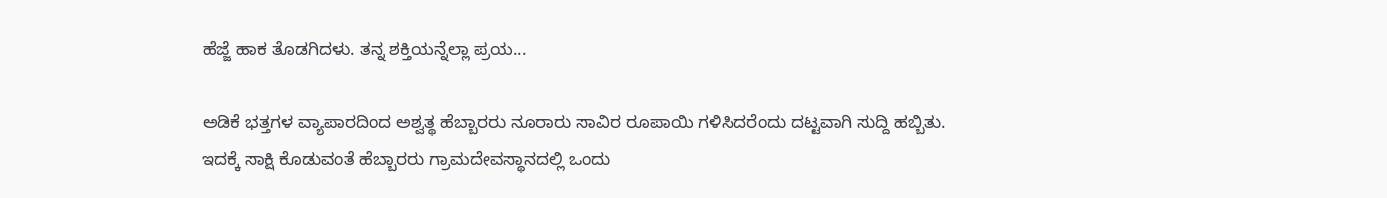ಹೆಜ್ಜೆ ಹಾಕ ತೊಡಗಿದಳು. ತನ್ನ ಶಕ್ತಿಯನ್ನೆಲ್ಲಾ ಪ್ರಯ...

ಅಡಿಕೆ ಭತ್ತಗಳ ವ್ಯಾಪಾರದಿಂದ ಅಶ್ವತ್ಥ ಹೆಬ್ಬಾರರು ನೂರಾರು ಸಾವಿರ ರೂಪಾಯಿ ಗಳಿಸಿದರೆಂದು ದಟ್ಟವಾಗಿ ಸುದ್ದಿ ಹಬ್ಬಿತು. ಇದಕ್ಕೆ ಸಾಕ್ಷಿ ಕೊಡುವಂತೆ ಹೆಬ್ಬಾರರು ಗ್ರಾಮದೇವಸ್ಥಾನದಲ್ಲಿ ಒಂದು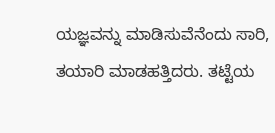ಯಜ್ಞವನ್ನು ಮಾಡಿಸುವೆನೆಂದು ಸಾರಿ, ತಯಾರಿ ಮಾಡಹತ್ತಿದರು. ತಟ್ಟೆಯ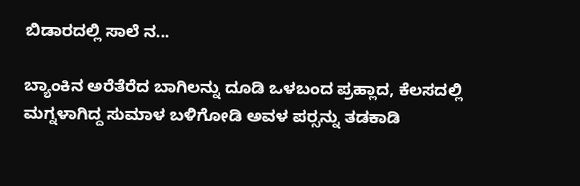ಬಿಡಾರದಲ್ಲಿ ಸಾಲೆ ನ...

ಬ್ಯಾಂಕಿನ ಅರೆತೆರೆದ ಬಾಗಿಲನ್ನು ದೂಡಿ ಒಳಬಂದ ಪ್ರಹ್ಲಾದ, ಕೆಲಸದಲ್ಲಿ ಮಗ್ನಳಾಗಿದ್ದ ಸುಮಾಳ ಬಳಿಗೋಡಿ ಅವಳ ಪರ್‍ಸನ್ನು ತಡಕಾಡಿ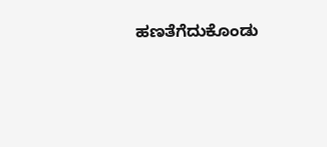ಹಣತೆಗೆದುಕೊಂಡು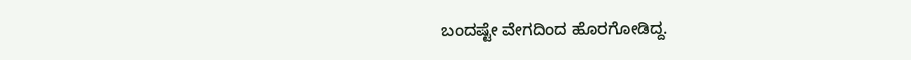ಬಂದಷ್ಟೇ ವೇಗದಿಂದ ಹೊರಗೋಡಿದ್ದ.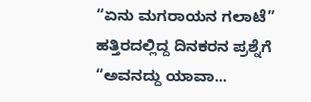“ಏನು ಮಗರಾಯನ ಗಲಾಟೆ” ಹತ್ತಿರದಲ್ಲಿದ್ದ ದಿನಕರನ ಪ್ರಶ್ನೆಗೆ “ಅವನದ್ದು ಯಾವಾ...